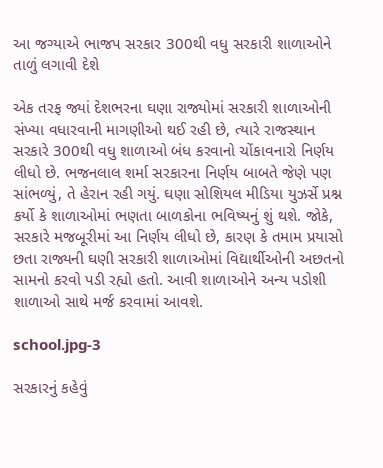આ જગ્યાએ ભાજપ સરકાર 300થી વધુ સરકારી શાળાઓને તાળું લગાવી દેશે

એક તરફ જ્યાં દેશભરના ઘણા રાજ્યોમાં સરકારી શાળાઓની સંખ્યા વધારવાની માગણીઓ થઈ રહી છે, ત્યારે રાજસ્થાન સરકારે 300થી વધુ શાળાઓ બંધ કરવાનો ચોંકાવનારો નિર્ણય લીધો છે. ભજનલાલ શર્મા સરકારના નિર્ણય બાબતે જેણે પણ સાંભળ્યું, તે હેરાન રહી ગયું. ઘણા સોશિયલ મીડિયા યુઝર્સે પ્રશ્ન કર્યો કે શાળાઓમાં ભણતા બાળકોના ભવિષ્યનું શું થશે. જોકે, સરકારે મજબૂરીમાં આ નિર્ણય લીધો છે, કારણ કે તમામ પ્રયાસો છતા રાજ્યની ઘણી સરકારી શાળાઓમાં વિદ્યાર્થીઓની અછતનો સામનો કરવો પડી રહ્યો હતો. આવી શાળાઓને અન્ય પડોશી શાળાઓ સાથે મર્જ કરવામાં આવશે.

school.jpg-3

સરકારનું કહેવું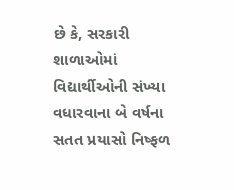છે કે, સરકારી શાળાઓમાં વિદ્યાર્થીઓની સંખ્યા વધારવાના બે વર્ષના સતત પ્રયાસો નિષ્ફળ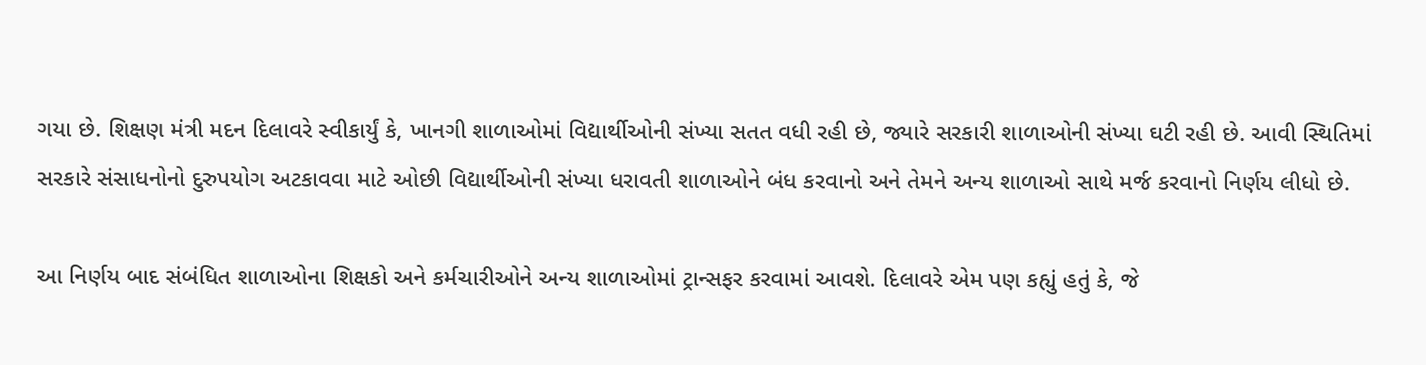ગયા છે. શિક્ષણ મંત્રી મદન દિલાવરે સ્વીકાર્યું કે, ખાનગી શાળાઓમાં વિદ્યાર્થીઓની સંખ્યા સતત વધી રહી છે, જ્યારે સરકારી શાળાઓની સંખ્યા ઘટી રહી છે. આવી સ્થિતિમાં સરકારે સંસાધનોનો દુરુપયોગ અટકાવવા માટે ઓછી વિદ્યાર્થીઓની સંખ્યા ધરાવતી શાળાઓને બંધ કરવાનો અને તેમને અન્ય શાળાઓ સાથે મર્જ કરવાનો નિર્ણય લીધો છે.

આ નિર્ણય બાદ સંબંધિત શાળાઓના શિક્ષકો અને કર્મચારીઓને અન્ય શાળાઓમાં ટ્રાન્સફર કરવામાં આવશે. દિલાવરે એમ પણ કહ્યું હતું કે, જે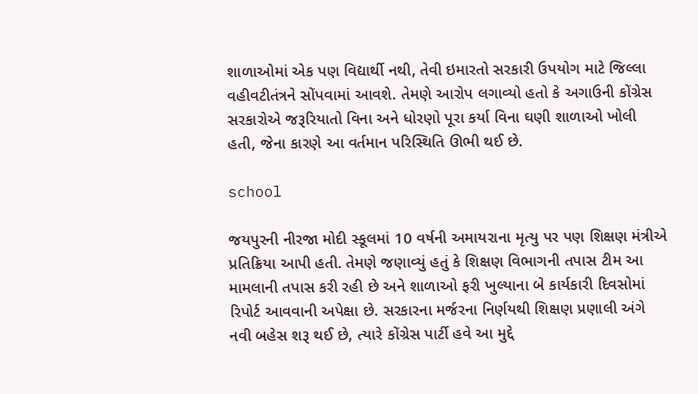શાળાઓમાં એક પણ વિદ્યાર્થી નથી, તેવી ઇમારતો સરકારી ઉપયોગ માટે જિલ્લા વહીવટીતંત્રને સોંપવામાં આવશે. તેમણે આરોપ લગાવ્યો હતો કે અગાઉની કોંગ્રેસ સરકારોએ જરૂરિયાતો વિના અને ધોરણો પૂરા કર્યા વિના ઘણી શાળાઓ ખોલી હતી, જેના કારણે આ વર્તમાન પરિસ્થિતિ ઊભી થઈ છે.

school

જયપુરની નીરજા મોદી સ્કૂલમાં 10 વર્ષની અમાયરાના મૃત્યુ પર પણ શિક્ષણ મંત્રીએ પ્રતિક્રિયા આપી હતી. તેમણે જણાવ્યું હતું કે શિક્ષણ વિભાગની તપાસ ટીમ આ મામલાની તપાસ કરી રહી છે અને શાળાઓ ફરી ખુલ્યાના બે કાર્યકારી દિવસોમાં રિપોર્ટ આવવાની અપેક્ષા છે. સરકારના મર્જરના નિર્ણયથી શિક્ષણ પ્રણાલી અંગે નવી બહેસ શરૂ થઈ છે, ત્યારે કોંગ્રેસ પાર્ટી હવે આ મુદ્દે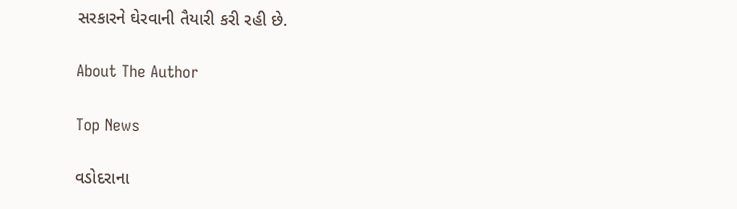સરકારને ઘેરવાની તૈયારી કરી રહી છે.

About The Author

Top News

વડોદરાના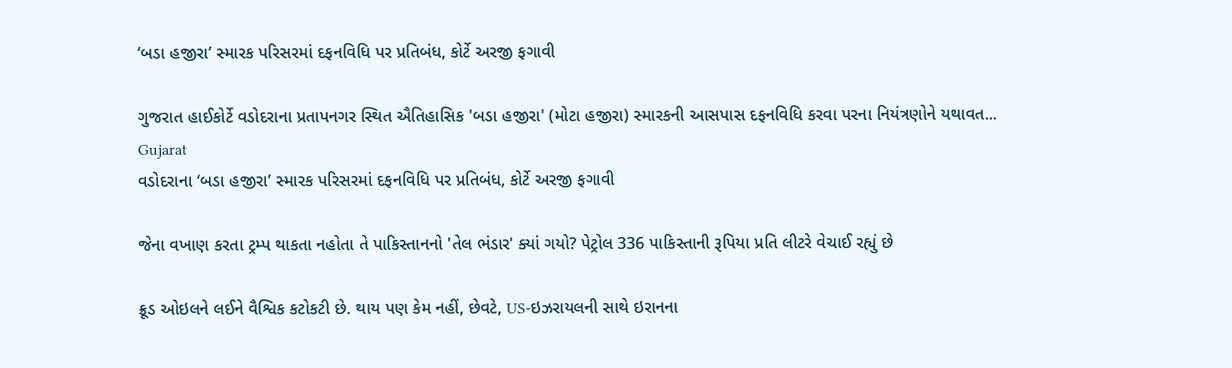‘બડા હજીરા’ સ્મારક પરિસરમાં દફનવિધિ પર પ્રતિબંધ, કોર્ટે અરજી ફગાવી

ગુજરાત હાઈકોર્ટે વડોદરાના પ્રતાપનગર સ્થિત ઐતિહાસિક 'બડા હજીરા' (મોટા હજીરા) સ્મારકની આસપાસ દફનવિધિ કરવા પરના નિયંત્રણોને યથાવત...
Gujarat
વડોદરાના ‘બડા હજીરા’ સ્મારક પરિસરમાં દફનવિધિ પર પ્રતિબંધ, કોર્ટે અરજી ફગાવી

જેના વખાણ કરતા ટ્રમ્પ થાકતા નહોતા તે પાકિસ્તાનનો 'તેલ ભંડાર' ક્યાં ગયો? પેટ્રોલ 336 પાકિસ્તાની રૂપિયા પ્રતિ લીટરે વેચાઈ રહ્યું છે

ક્રૂડ ઓઇલને લઈને વૈશ્વિક કટોકટી છે. થાય પણ કેમ નહીં, છેવટે, US-ઇઝરાયલની સાથે ઇરાનના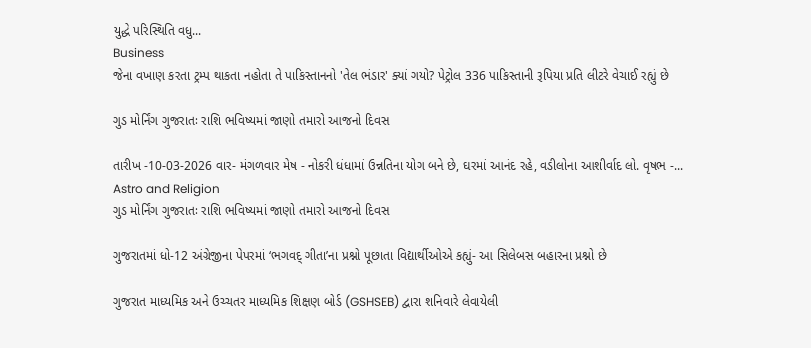યુદ્ધે પરિસ્થિતિ વધુ...
Business
જેના વખાણ કરતા ટ્રમ્પ થાકતા નહોતા તે પાકિસ્તાનનો 'તેલ ભંડાર' ક્યાં ગયો? પેટ્રોલ 336 પાકિસ્તાની રૂપિયા પ્રતિ લીટરે વેચાઈ રહ્યું છે

ગુડ મોર્નિંગ ગુજરાતઃ રાશિ ભવિષ્યમાં જાણો તમારો આજનો દિવસ

તારીખ -10-03-2026 વાર- મંગળવાર મેષ - નોકરી ધંધામાં ઉન્નતિના યોગ બને છે, ઘરમાં આનંદ રહે, વડીલોના આશીર્વાદ લો. વૃષભ -...
Astro and Religion
ગુડ મોર્નિંગ ગુજરાતઃ રાશિ ભવિષ્યમાં જાણો તમારો આજનો દિવસ

ગુજરાતમાં ધો-12 અંગ્રેજીના પેપરમાં ‘ભગવદ્ ગીતા’ના પ્રશ્નો પૂછાતા વિદ્યાર્થીઓએ કહ્યું- આ સિલેબસ બહારના પ્રશ્નો છે

ગુજરાત માધ્યમિક અને ઉચ્ચતર માધ્યમિક શિક્ષણ બોર્ડ (GSHSEB) દ્વારા શનિવારે લેવાયેલી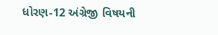ધોરણ-12 અંગ્રેજી વિષયની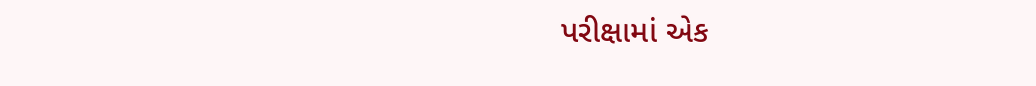પરીક્ષામાં એક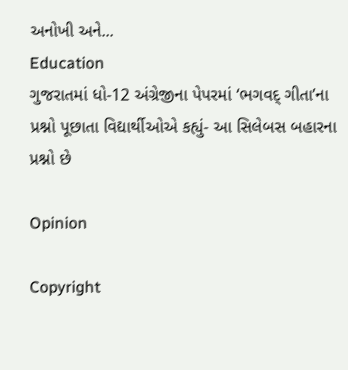અનોખી અને...
Education
ગુજરાતમાં ધો-12 અંગ્રેજીના પેપરમાં ‘ભગવદ્ ગીતા’ના પ્રશ્નો પૂછાતા વિદ્યાર્થીઓએ કહ્યું- આ સિલેબસ બહારના પ્રશ્નો છે

Opinion

Copyright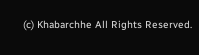(c) Khabarchhe All Rights Reserved.